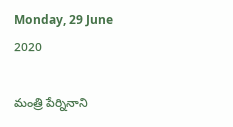Monday, 29 June 2020

మంత్రి పేర్నినాని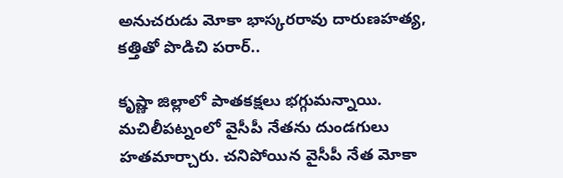అనుచరుడు మోకా భాస్కరరావు దారుణహత్య, కత్తితో పొడిచి పరార్..

కృష్ణా జిల్లాలో పాతకక్షలు భగ్గుమన్నాయి. మచిలీపట్నంలో వైసీపీ నేతను దుండగులు హతమార్చారు. చనిపోయిన వైసీపీ నేత మోకా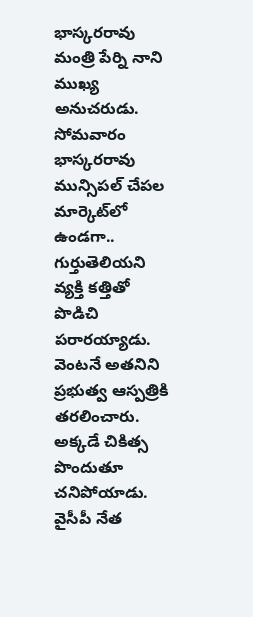భాస్కరరావు మంత్రి పేర్ని నాని ముఖ్య అనుచరుడు. సోమవారం భాస్కరరావు మున్సిపల్ చేపల మార్కెట్‌లో ఉండగా.. గుర్తుతెలియని వ్యక్తి కత్తితో పొడిచి పరారయ్యాడు. వెంటనే అతనిని ప్రభుత్వ ఆస్పత్రికి తరలించారు. అక్కడే చికిత్స పొందుతూ చనిపోయాడు. వైసీపీ నేత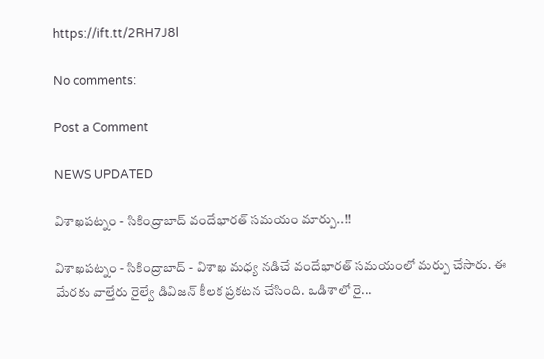https://ift.tt/2RH7J8l

No comments:

Post a Comment

NEWS UPDATED

విశాఖపట్నం - సికింద్రాబాద్ వందేభారత్ సమయం మార్పు..!!

విశాఖపట్నం - సికింద్రాబాద్ - విశాఖ మధ్య నడిచే వందేభారత్ సమయంలో మర్పు చేసారు. ఈ మేరకు వాల్తేరు రైల్వే డివిజన్ కీలక ప్రకటన చేసింది. ఒడిశాలో రై...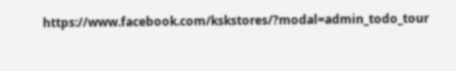https://www.facebook.com/kskstores/?modal=admin_todo_tour